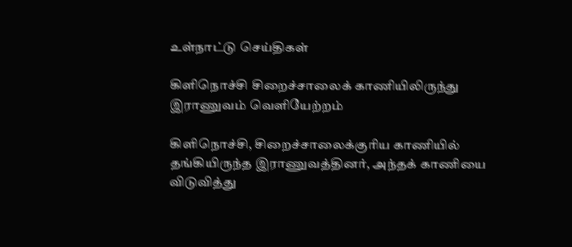உள்நாட்டு செய்திகள்

கிளிநொச்சி சிறைச்சாலைக் காணியிலிருந்து இராணுவம் வெளியேற்றம்

கிளிநொச்சி, சிறைச்சாலைக்குரிய காணியில் தங்கியிருந்த இராணுவத்தினர், அந்தக் காணியை விடுவித்து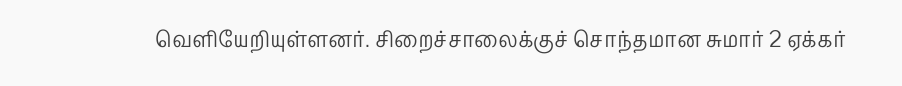வெளியேறியுள்ளனர். சிறைச்சாலைக்குச் சொந்தமான சுமார் 2 ஏக்கர்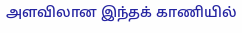அளவிலான இந்தக் காணியில்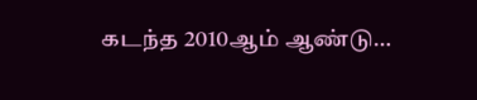கடந்த 2010ஆம் ஆண்டு…